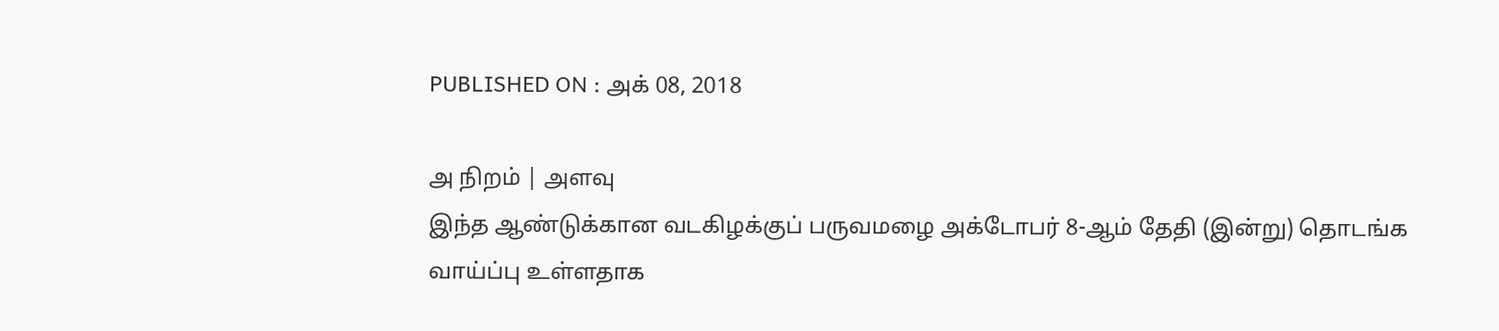PUBLISHED ON : அக் 08, 2018

அ நிறம் | அளவு
இந்த ஆண்டுக்கான வடகிழக்குப் பருவமழை அக்டோபர் 8-ஆம் தேதி (இன்று) தொடங்க வாய்ப்பு உள்ளதாக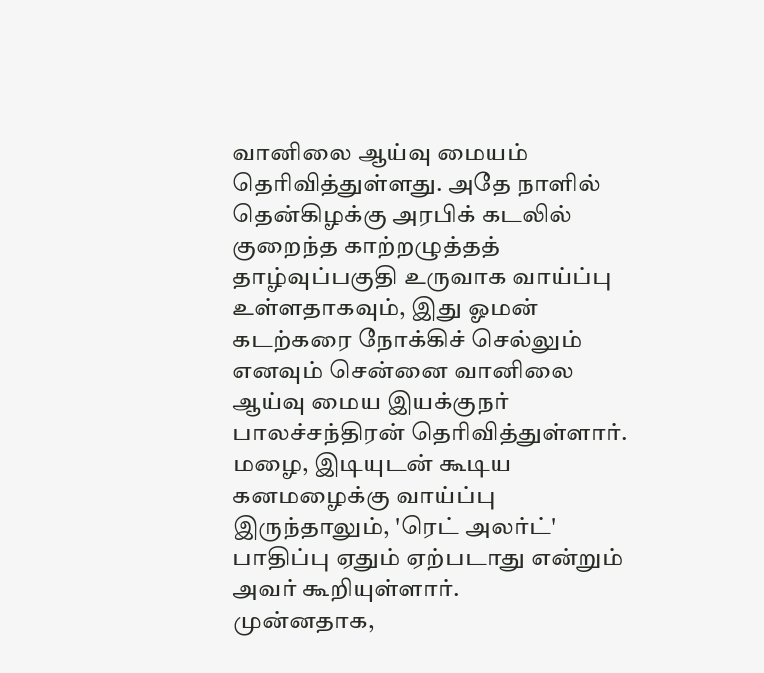வானிலை ஆய்வு மையம் தெரிவித்துள்ளது. அதே நாளில் தென்கிழக்கு அரபிக் கடலில் குறைந்த காற்றழுத்தத் தாழ்வுப்பகுதி உருவாக வாய்ப்பு உள்ளதாகவும், இது ஓமன் கடற்கரை நோக்கிச் செல்லும் எனவும் சென்னை வானிலை ஆய்வு மைய இயக்குநர் பாலச்சந்திரன் தெரிவித்துள்ளார். மழை, இடியுடன் கூடிய கனமழைக்கு வாய்ப்பு இருந்தாலும், 'ரெட் அலர்ட்' பாதிப்பு ஏதும் ஏற்படாது என்றும் அவர் கூறியுள்ளார்.
முன்னதாக,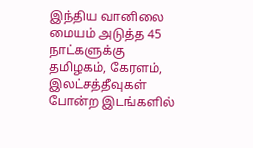இந்திய வானிலை மையம் அடுத்த 45 நாட்களுக்கு தமிழகம், கேரளம், இலட்சத்தீவுகள் போன்ற இடங்களில்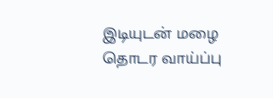இடியுடன் மழை தொடர வாய்ப்பு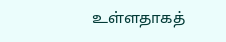உள்ளதாகத்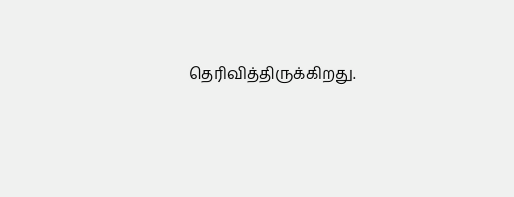தெரிவித்திருக்கிறது.